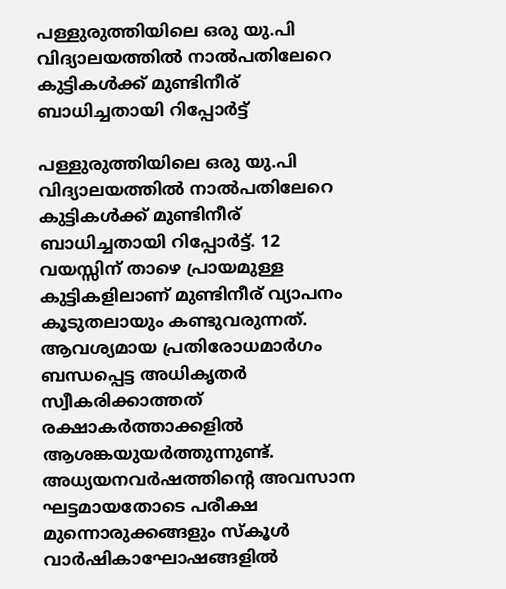പള്ളുരുത്തിയിലെ ഒരു യു.പി വിദ്യാലയത്തില്‍ നാല്‍പതിലേറെ കുട്ടികള്‍ക്ക് മുണ്ടിനീര് ബാധിച്ചതായി റിപ്പോര്‍ട്ട്

പള്ളുരുത്തിയിലെ ഒരു യു.പി വിദ്യാലയത്തില്‍ നാല്‍പതിലേറെ കുട്ടികള്‍ക്ക് മുണ്ടിനീര് ബാധിച്ചതായി റിപ്പോര്‍ട്ട്. 12 വയസ്സിന് താഴെ പ്രായമുള്ള കുട്ടികളിലാണ് മുണ്ടിനീര് വ്യാപനം കൂടുതലായും കണ്ടുവരുന്നത്. ആവശ്യമായ പ്രതിരോധമാര്‍ഗം ബന്ധപ്പെട്ട അധികൃതര്‍ സ്വീകരിക്കാത്തത് രക്ഷാകര്‍ത്താക്കളില്‍ ആശങ്കയുയര്‍ത്തുന്നുണ്ട്. അധ്യയനവര്‍ഷത്തിന്റെ അവസാന ഘട്ടമായതോടെ പരീക്ഷ മുന്നൊരുക്കങ്ങളും സ്‌കൂള്‍ വാര്‍ഷികാഘോഷങ്ങളില്‍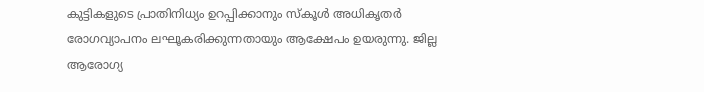കുട്ടികളുടെ പ്രാതിനിധ്യം ഉറപ്പിക്കാനും സ്‌കൂള്‍ അധികൃതര്‍ രോഗവ്യാപനം ലഘൂകരിക്കുന്നതായും ആക്ഷേപം ഉയരുന്നു. ജില്ല ആരോഗ്യ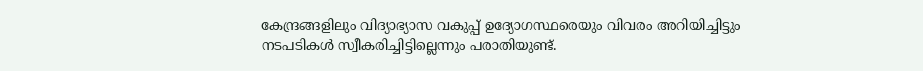കേന്ദ്രങ്ങളിലും വിദ്യാഭ്യാസ വകുപ്പ് ഉദ്യോഗസ്ഥരെയും വിവരം അറിയിച്ചിട്ടും നടപടികള്‍ സ്വീകരിച്ചിട്ടില്ലെന്നും പരാതിയുണ്ട്.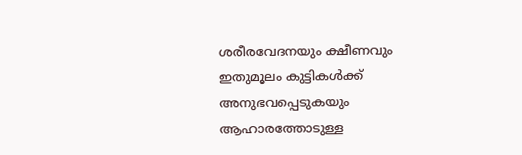ശരീരവേദനയും ക്ഷീണവും ഇതുമൂലം കുട്ടികള്‍ക്ക് അനുഭവപ്പെടുകയും ആഹാരത്തോടുള്ള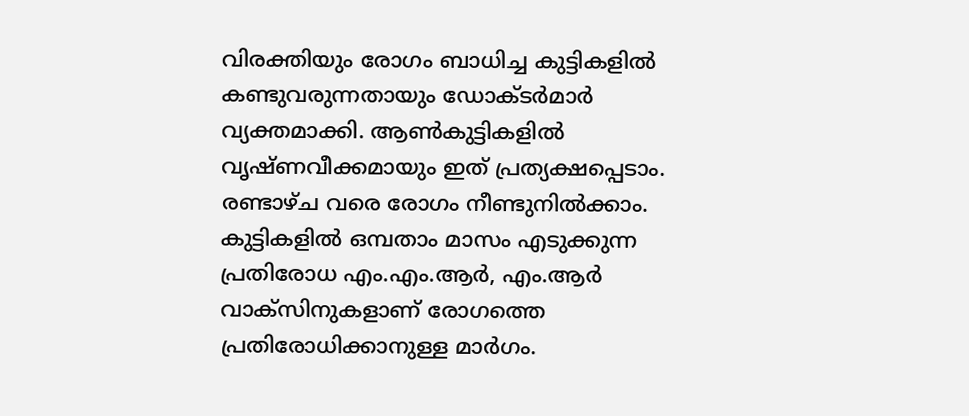വിരക്തിയും രോഗം ബാധിച്ച കുട്ടികളില്‍ കണ്ടുവരുന്നതായും ഡോക്ടര്‍മാര്‍ വ്യക്തമാക്കി. ആണ്‍കുട്ടികളില്‍ വൃഷ്ണവീക്കമായും ഇത് പ്രത്യക്ഷപ്പെടാം. രണ്ടാഴ്ച വരെ രോഗം നീണ്ടുനില്‍ക്കാം. കുട്ടികളില്‍ ഒമ്പതാം മാസം എടുക്കുന്ന പ്രതിരോധ എം.എം.ആര്‍, എം.ആര്‍ വാക്‌സിനുകളാണ് രോഗത്തെ പ്രതിരോധിക്കാനുള്ള മാര്‍ഗം.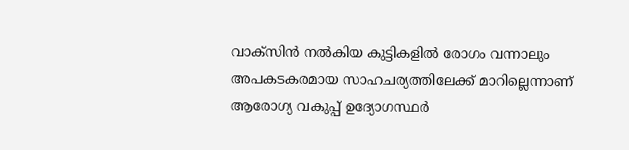വാക്‌സിന്‍ നല്‍കിയ കുട്ടികളില്‍ രോഗം വന്നാലും അപകടകരമായ സാഹചര്യത്തിലേക്ക് മാറില്ലെന്നാണ് ആരോഗ്യ വകുപ്പ് ഉദ്യോഗസ്ഥര്‍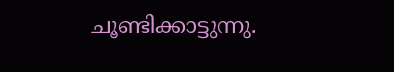ചൂണ്ടിക്കാട്ടുന്നു.